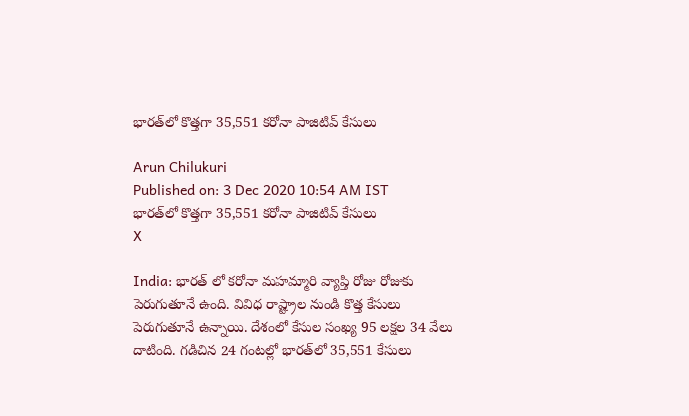భారత్‌లో కొత్త‌గా 35,551 కరోనా పాజిటివ్ కేసులు

Arun Chilukuri
Published on: 3 Dec 2020 10:54 AM IST
భారత్‌లో కొత్త‌గా 35,551 కరోనా పాజిటివ్ కేసులు
X

India: భారత్ లో కరోనా మహమ్మారి వ్యాప్తి రోజు రోజుకు పెరుగుతూనే ఉంది. వివిధ రాష్ట్రాల నుండి కొత్త కేసులు పెరుగుతూనే ఉన్నాయి. దేశంలో కేసుల సంఖ్య 95 లక్షల 34 వేలు దాటింది. గడిచిన 24 గంటల్లో భారత్‌లో 35,551 కేసులు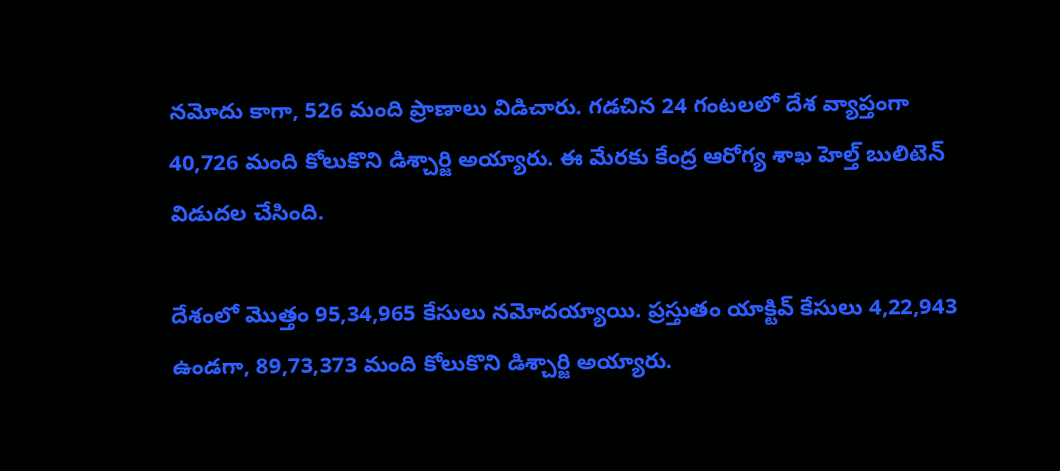నమోదు కాగా, 526 మంది ప్రాణాలు విడిచారు. గడచిన 24 గంటలలో దేశ వ్యాప్తంగా 40,726 మంది కోలుకొని డిశ్చార్జి అయ్యారు. ఈ మేరకు కేంద్ర ఆరోగ్య శాఖ హెల్త్‌ బులిటెన్‌ విడుదల చేసింది.

దేశంలో మొత్తం 95,34,965 కేసులు నమోదయ్యాయి. ప్రస్తుతం యాక్టివ్ కేసులు 4,22,943 ఉండగా, 89,73,373 మంది కోలుకొని డిశ్చార్జి అయ్యారు.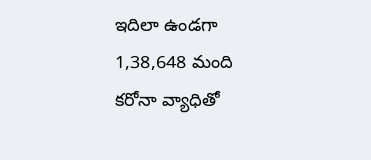ఇదిలా ఉండగా 1,38,648 మంది కరోనా వ్యాధితో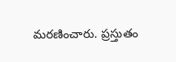మరణించారు. ప్రస్తుతం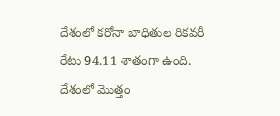దేశంలో కరోనా బాధితుల రికవరీ రేటు 94.11 శాతంగా ఉంది. దేశంలో మొత్తం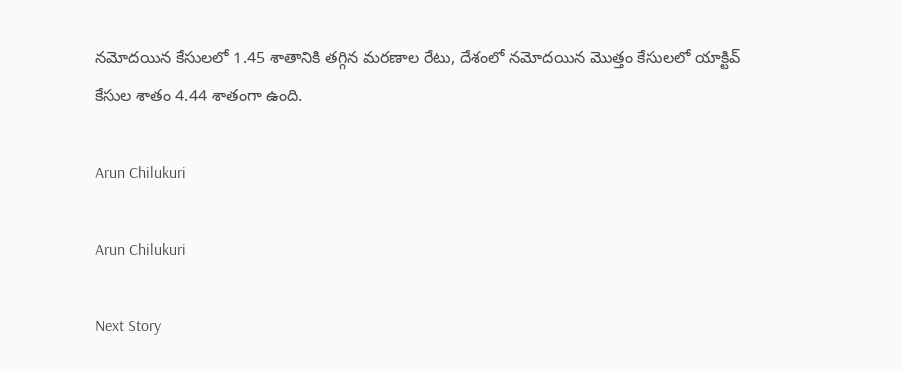నమోదయిన కేసులలో 1.45 శాతానికి తగ్గిన మరణాల రేటు, దేశంలో నమోదయిన మొత్తం కేసులలో యాక్టివ్ కేసుల శాతం 4.44 శాతంగా ఉంది.

Arun Chilukuri

Arun Chilukuri

Next Story